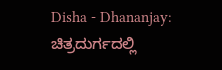Disha - Dhananjay: ಚಿತ್ರದುರ್ಗದಲ್ಲಿ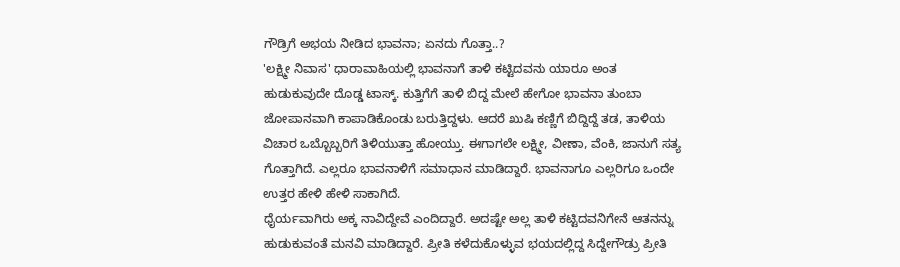ಗೌಡ್ರಿಗೆ ಅಭಯ ನೀಡಿದ ಭಾವನಾ; ಏನದು ಗೊತ್ತಾ..?
'ಲಕ್ಷ್ಮೀ ನಿವಾಸ' ಧಾರಾವಾಹಿಯಲ್ಲಿ ಭಾವನಾಗೆ ತಾಳಿ ಕಟ್ಟಿದವನು ಯಾರೂ ಅಂತ ಹುಡುಕುವುದೇ ದೊಡ್ಡ ಟಾಸ್ಕ್. ಕುತ್ತಿಗೆಗೆ ತಾಳಿ ಬಿದ್ದ ಮೇಲೆ ಹೇಗೋ ಭಾವನಾ ತುಂಬಾ ಜೋಪಾನವಾಗಿ ಕಾಪಾಡಿಕೊಂಡು ಬರುತ್ತಿದ್ದಳು. ಆದರೆ ಖುಷಿ ಕಣ್ಣಿಗೆ ಬಿದ್ದಿದ್ದೆ ತಡ, ತಾಳಿಯ ವಿಚಾರ ಒಬ್ಬೊಬ್ಬರಿಗೆ ತಿಳಿಯುತ್ತಾ ಹೋಯ್ತು. ಈಗಾಗಲೇ ಲಕ್ಷ್ಮೀ, ವೀಣಾ, ವೆಂಕಿ, ಜಾನುಗೆ ಸತ್ಯ ಗೊತ್ತಾಗಿದೆ. ಎಲ್ಲರೂ ಭಾವನಾಳಿಗೆ ಸಮಾಧಾನ ಮಾಡಿದ್ದಾರೆ. ಭಾವನಾಗೂ ಎಲ್ಲರಿಗೂ ಒಂದೇ ಉತ್ತರ ಹೇಳಿ ಹೇಳಿ ಸಾಕಾಗಿದೆ.
ಧೈರ್ಯವಾಗಿರು ಅಕ್ಕ ನಾವಿದ್ದೇವೆ ಎಂದಿದ್ದಾರೆ. ಅದಷ್ಟೇ ಅಲ್ಲ ತಾಳಿ ಕಟ್ಟಿದವನಿಗೇನೆ ಆತನನ್ನು ಹುಡುಕುವಂತೆ ಮನವಿ ಮಾಡಿದ್ದಾರೆ. ಪ್ರೀತಿ ಕಳೆದುಕೊಳ್ಳುವ ಭಯದಲ್ಲಿದ್ದ ಸಿದ್ದೇಗೌಡ್ರು ಪ್ರೀತಿ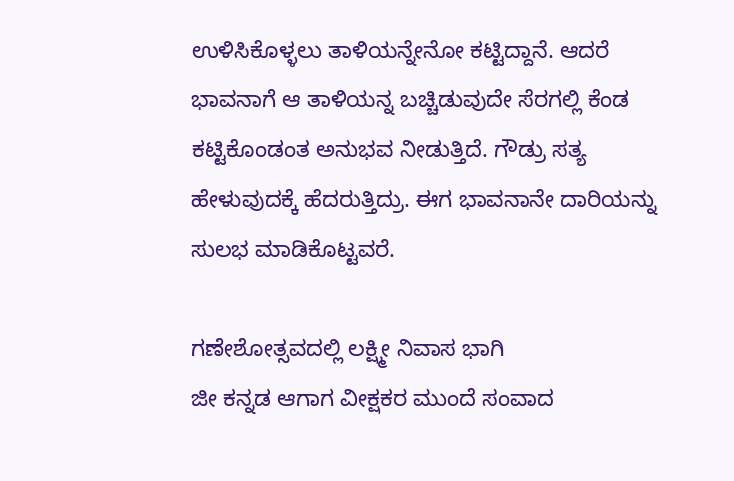ಉಳಿಸಿಕೊಳ್ಳಲು ತಾಳಿಯನ್ನೇನೋ ಕಟ್ಟಿದ್ದಾನೆ. ಆದರೆ ಭಾವನಾಗೆ ಆ ತಾಳಿಯನ್ನ ಬಚ್ಚಿಡುವುದೇ ಸೆರಗಲ್ಲಿ ಕೆಂಡ ಕಟ್ಟಿಕೊಂಡಂತ ಅನುಭವ ನೀಡುತ್ತಿದೆ. ಗೌಡ್ರು ಸತ್ಯ ಹೇಳುವುದಕ್ಕೆ ಹೆದರುತ್ತಿದ್ರು. ಈಗ ಭಾವನಾನೇ ದಾರಿಯನ್ನು ಸುಲಭ ಮಾಡಿಕೊಟ್ಟವರೆ.

ಗಣೇಶೋತ್ಸವದಲ್ಲಿ ಲಕ್ಷ್ಮೀ ನಿವಾಸ ಭಾಗಿ
ಜೀ ಕನ್ನಡ ಆಗಾಗ ವೀಕ್ಷಕರ ಮುಂದೆ ಸಂವಾದ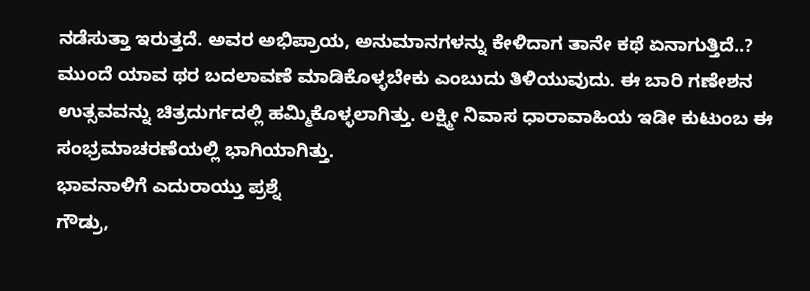ನಡೆಸುತ್ತಾ ಇರುತ್ತದೆ. ಅವರ ಅಭಿಪ್ರಾಯ, ಅನುಮಾನಗಳನ್ನು ಕೇಳಿದಾಗ ತಾನೇ ಕಥೆ ಏನಾಗುತ್ತಿದೆ..? ಮುಂದೆ ಯಾವ ಥರ ಬದಲಾವಣೆ ಮಾಡಿಕೊಳ್ಳಬೇಕು ಎಂಬುದು ತಿಳಿಯುವುದು. ಈ ಬಾರಿ ಗಣೇಶನ ಉತ್ಸವವನ್ನು ಚಿತ್ರದುರ್ಗದಲ್ಲಿ ಹಮ್ಮಿಕೊಳ್ಳಲಾಗಿತ್ತು. ಲಕ್ಷ್ಮೀ ನಿವಾಸ ಧಾರಾವಾಹಿಯ ಇಡೀ ಕುಟುಂಬ ಈ ಸಂಭ್ರಮಾಚರಣೆಯಲ್ಲಿ ಭಾಗಿಯಾಗಿತ್ತು.
ಭಾವನಾಳಿಗೆ ಎದುರಾಯ್ತು ಪ್ರಶ್ನೆ
ಗೌಡ್ರು,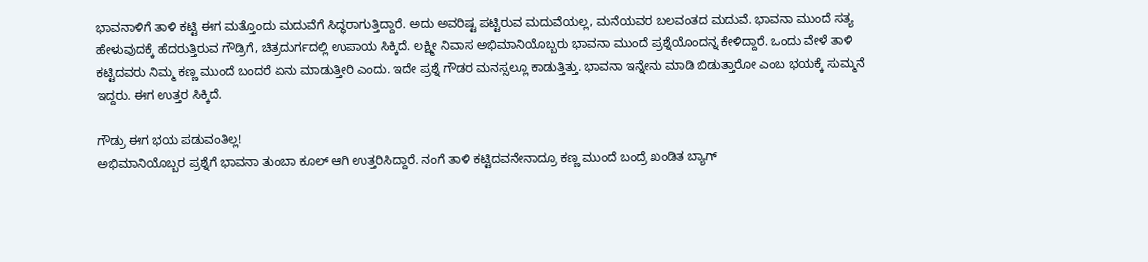ಭಾವನಾಳಿಗೆ ತಾಳಿ ಕಟ್ಟಿ ಈಗ ಮತ್ತೊಂದು ಮದುವೆಗೆ ಸಿದ್ಧರಾಗುತ್ತಿದ್ದಾರೆ. ಅದು ಅವರಿಷ್ಟ ಪಟ್ಟಿರುವ ಮದುವೆಯಲ್ಲ, ಮನೆಯವರ ಬಲವಂತದ ಮದುವೆ. ಭಾವನಾ ಮುಂದೆ ಸತ್ಯ ಹೇಳುವುದಕ್ಕೆ ಹೆದರುತ್ತಿರುವ ಗೌಡ್ರಿಗೆ, ಚಿತ್ರದುರ್ಗದಲ್ಲಿ ಉಪಾಯ ಸಿಕ್ಕಿದೆ. ಲಕ್ಷ್ಮೀ ನಿವಾಸ ಅಭಿಮಾನಿಯೊಬ್ಬರು ಭಾವನಾ ಮುಂದೆ ಪ್ರಶ್ನೆಯೊಂದನ್ನ ಕೇಳಿದ್ದಾರೆ. ಒಂದು ವೇಳೆ ತಾಳಿ ಕಟ್ಟಿದವರು ನಿಮ್ಮ ಕಣ್ಣ ಮುಂದೆ ಬಂದರೆ ಏನು ಮಾಡುತ್ತೀರಿ ಎಂದು. ಇದೇ ಪ್ರಶ್ನೆ ಗೌಡರ ಮನಸ್ಸಲ್ಲೂ ಕಾಡುತ್ತಿತ್ತು. ಭಾವನಾ ಇನ್ನೇನು ಮಾಡಿ ಬಿಡುತ್ತಾರೋ ಎಂಬ ಭಯಕ್ಕೆ ಸುಮ್ಮನೆ ಇದ್ದರು. ಈಗ ಉತ್ತರ ಸಿಕ್ಕಿದೆ.

ಗೌಡ್ರು ಈಗ ಭಯ ಪಡುವಂತಿಲ್ಲ!
ಅಭಿಮಾನಿಯೊಬ್ಬರ ಪ್ರಶ್ನೆಗೆ ಭಾವನಾ ತುಂಬಾ ಕೂಲ್ ಆಗಿ ಉತ್ತರಿಸಿದ್ದಾರೆ. ನಂಗೆ ತಾಳಿ ಕಟ್ಟಿದವನೇನಾದ್ರೂ ಕಣ್ಣ ಮುಂದೆ ಬಂದ್ರೆ ಖಂಡಿತ ಬ್ಯಾಗ್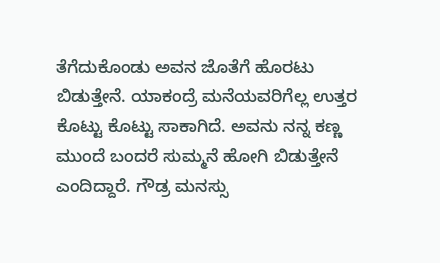ತೆಗೆದುಕೊಂಡು ಅವನ ಜೊತೆಗೆ ಹೊರಟು ಬಿಡುತ್ತೇನೆ. ಯಾಕಂದ್ರೆ ಮನೆಯವರಿಗೆಲ್ಲ ಉತ್ತರ ಕೊಟ್ಟು ಕೊಟ್ಟು ಸಾಕಾಗಿದೆ. ಅವನು ನನ್ನ ಕಣ್ಣ ಮುಂದೆ ಬಂದರೆ ಸುಮ್ಮನೆ ಹೋಗಿ ಬಿಡುತ್ತೇನೆ ಎಂದಿದ್ದಾರೆ. ಗೌಡ್ರ ಮನಸ್ಸು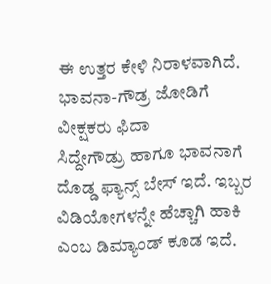ಈ ಉತ್ತರ ಕೇಳಿ ನಿರಾಳವಾಗಿದೆ.
ಭಾವನಾ-ಗೌಡ್ರ ಜೋಡಿಗೆ ವೀಕ್ಷಕರು ಫಿದಾ
ಸಿದ್ದೇಗೌಡ್ರು ಹಾಗೂ ಭಾವನಾಗೆ ದೊಡ್ಡ ಫ್ಯಾನ್ಸ್ ಬೇಸ್ ಇದೆ. ಇಬ್ಬರ ವಿಡಿಯೋಗಳನ್ನೇ ಹೆಚ್ಚಾಗಿ ಹಾಕಿ ಎಂಬ ಡಿಮ್ಯಾಂಡ್ ಕೂಡ ಇದೆ.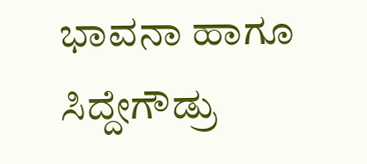ಭಾವನಾ ಹಾಗೂ ಸಿದ್ದೇಗೌಡ್ರು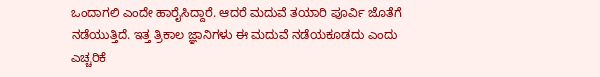ಒಂದಾಗಲಿ ಎಂದೇ ಹಾರೈಸಿದ್ದಾರೆ. ಆದರೆ ಮದುವೆ ತಯಾರಿ ಪೂರ್ವಿ ಜೊತೆಗೆ ನಡೆಯುತ್ತಿದೆ. ಇತ್ತ ತ್ರಿಕಾಲ ಜ್ಞಾನಿಗಳು ಈ ಮದುವೆ ನಡೆಯಕೂಡದು ಎಂದು ಎಚ್ಚರಿಕೆ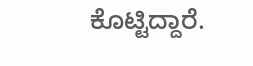ಕೊಟ್ಟಿದ್ದಾರೆ.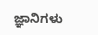ಜ್ಞಾನಿಗಳು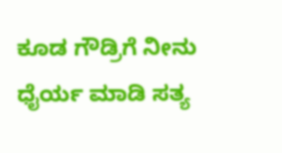ಕೂಡ ಗೌಡ್ರಿಗೆ ನೀನು ಧೈರ್ಯ ಮಾಡಿ ಸತ್ಯ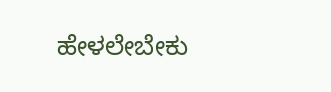ಹೇಳಲೇಬೇಕು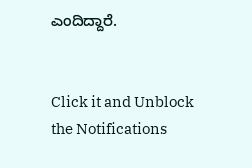ಎಂದಿದ್ದಾರೆ.


Click it and Unblock the Notifications